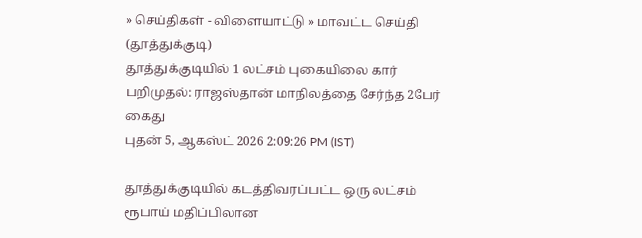» செய்திகள் - விளையாட்டு » மாவட்ட செய்தி (தூத்துக்குடி)
தூத்துக்குடியில் 1 லட்சம் புகையிலை கார் பறிமுதல்: ராஜஸ்தான் மாநிலத்தை சேர்ந்த 2பேர் கைது
புதன் 5, ஆகஸ்ட் 2026 2:09:26 PM (IST)

தூத்துக்குடியில் கடத்திவரப்பட்ட ஒரு லட்சம் ரூபாய் மதிப்பிலான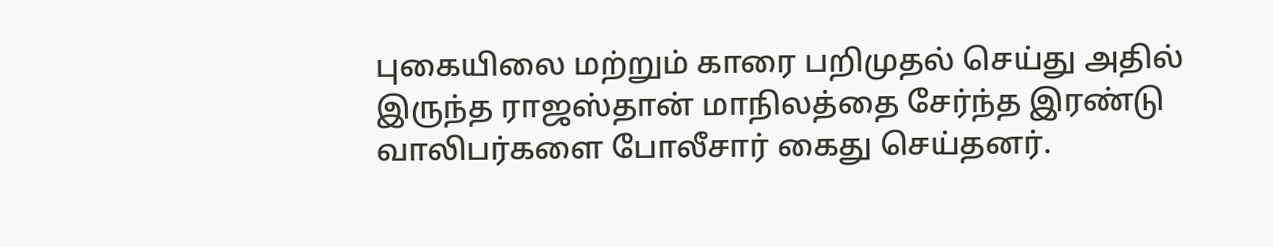புகையிலை மற்றும் காரை பறிமுதல் செய்து அதில் இருந்த ராஜஸ்தான் மாநிலத்தை சேர்ந்த இரண்டு வாலிபர்களை போலீசார் கைது செய்தனர்.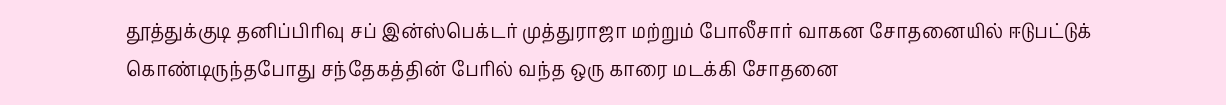தூத்துக்குடி தனிப்பிரிவு சப் இன்ஸ்பெக்டர் முத்துராஜா மற்றும் போலீசார் வாகன சோதனையில் ஈடுபட்டுக் கொண்டிருந்தபோது சந்தேகத்தின் பேரில் வந்த ஒரு காரை மடக்கி சோதனை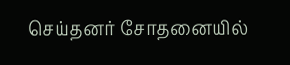செய்தனர் சோதனையில்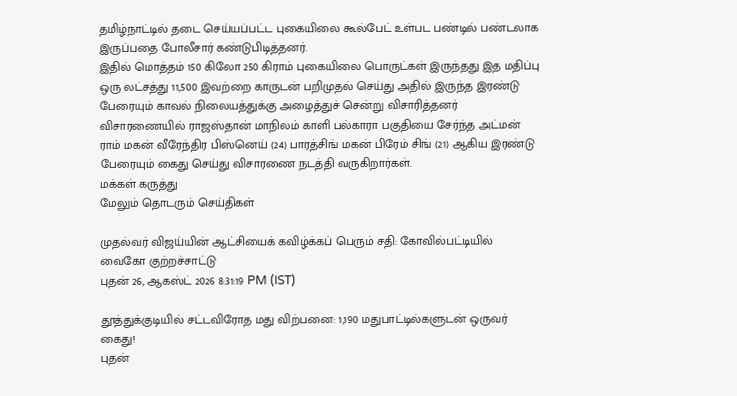தமிழ்நாட்டில் தடை செய்யப்பட்ட புகையிலை கூல்பேட் உள்பட பண்டில் பண்டலாக இருப்பதை போலீசார் கண்டுபிடித்தனர்.
இதில் மொத்தம் 150 கிலோ 250 கிராம் புகையிலை பொருட்கள் இருந்தது இத மதிப்பு ஒரு லட்சத்து 11,500 இவற்றை காருடன் பறிமுதல் செய்து அதில் இருந்த இரண்டு பேரையும் காவல் நிலையத்துக்கு அழைத்துச் சென்று விசாரித்தனர் விசாரணையில் ராஜஸ்தான் மாநிலம் காளி பல்காரா பகுதியை சேர்ந்த அட்மன் ராம் மகன் வீரேந்திர பிஸ்னெய் (24) பாரத்சிங் மகன் பிரேம் சிங் (21) ஆகிய இரண்டு பேரையும் கைது செய்து விசாரணை நடத்தி வருகிறார்கள்.
மக்கள் கருத்து
மேலும் தொடரும் செய்திகள்

முதல்வர் விஜய்யின் ஆட்சியைக் கவிழ்க்கப் பெரும் சதி: கோவில்பட்டியில் வைகோ குற்றச்சாட்டு
புதன் 26, ஆகஸ்ட் 2026 8:31:19 PM (IST)

தூத்துக்குடியில் சட்டவிரோத மது விற்பனை: 1,190 மதுபாட்டில்களுடன் ஒருவர் கைது!
புதன்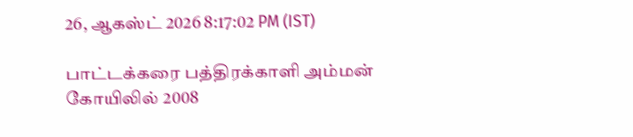26, ஆகஸ்ட் 2026 8:17:02 PM (IST)

பாட்டக்கரை பத்திரக்காளி அம்மன் கோயிலில் 2008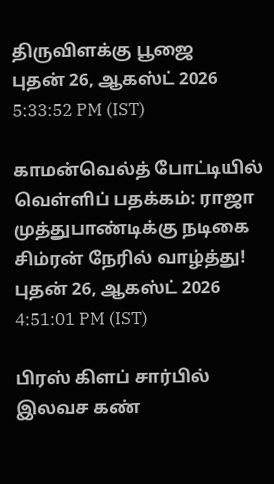திருவிளக்கு பூஜை
புதன் 26, ஆகஸ்ட் 2026 5:33:52 PM (IST)

காமன்வெல்த் போட்டியில் வெள்ளிப் பதக்கம்: ராஜா முத்துபாண்டிக்கு நடிகை சிம்ரன் நேரில் வாழ்த்து!
புதன் 26, ஆகஸ்ட் 2026 4:51:01 PM (IST)

பிரஸ் கிளப் சார்பில் இலவச கண்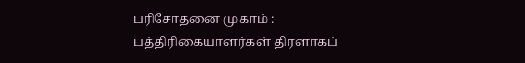பரிசோதனை முகாம் : பத்திரிகையாளர்கள் திரளாகப்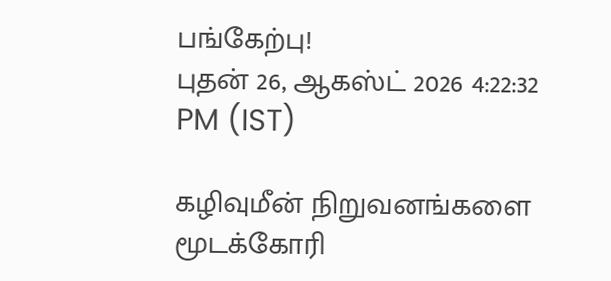பங்கேற்பு!
புதன் 26, ஆகஸ்ட் 2026 4:22:32 PM (IST)

கழிவுமீன் நிறுவனங்களை மூடக்கோரி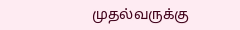முதல்வருக்கு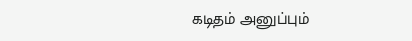கடிதம் அனுப்பும்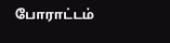போராட்டம்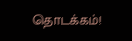தொடக்கம்!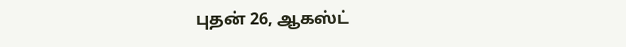புதன் 26, ஆகஸ்ட்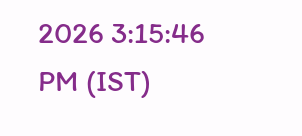2026 3:15:46 PM (IST)